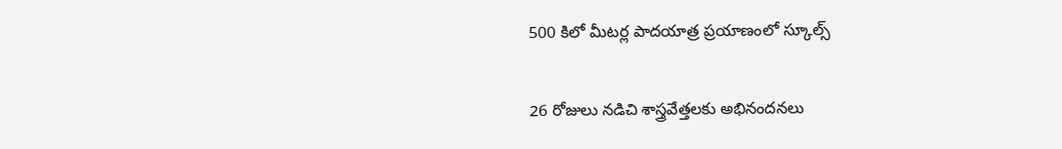500 కిలో మీటర్ల పాదయాత్ర ప్రయాణంలో స్కూల్స్

26 రోజులు నడిచి శాస్త్రవేత్తలకు అభినందనలు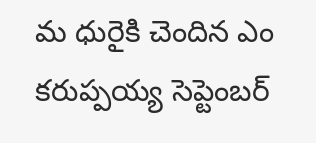మ ధురైకి చెందిన ఎం కరుప్పయ్య సెప్టెంబర్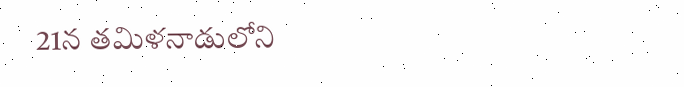21న తమిళనాడులోని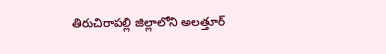తిరుచిరాపల్లి జిల్లాలోని అలత్తూర్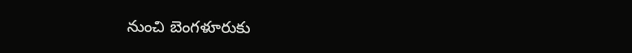నుంచి బెంగళూరుకు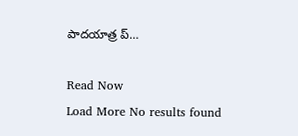పాదయాత్ర ప్…

Read Now
Load More No results found